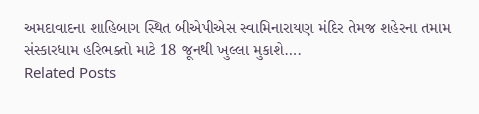અમદાવાદના શાહિબાગ સ્થિત બીએપીએસ સ્વામિનારાયણ મંદિર તેમજ શહેરના તમામ સંસ્કારધામ હરિભક્તો માટે 18 જૂનથી ખુલ્લા મુકાશે….
Related Posts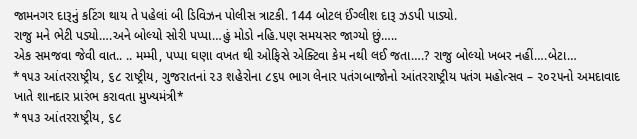જામનગર દારૂનું કટિંગ થાય તે પહેલાં બી ડિવિઝન પોલીસ ત્રાટકી. 144 બોટલ ઈંગ્લીશ દારૂ ઝડપી પાડ્યો.
રાજુ મને ભેટી પડ્યો….અને બોલ્યો સોરી પપ્પા…હું મોડો નહિ.પણ સમયસર જાગ્યો છું…..
એક સમજવા જેવી વાત.. .. મમ્મી, પપ્પા ઘણા વખત થી ઓફિસે એક્ટિવા કેમ નથી લઈ જતા….? રાજુ બોલ્યો ખબર નહીં….બેટા…
*૧૫૩ આંતરરાષ્ટ્રીય, ૬૮ રાષ્ટ્રીય, ગુજરાતનાં ૨૩ શહેરોના ૮૬૫ ભાગ લેનાર પતંગબાજોનો આંતરરાષ્ટ્રીય પતંગ મહોત્સવ – ૨૦૨૫નો અમદાવાદ ખાતે શાનદાર પ્રારંભ કરાવતા મુખ્યમંત્રી*
*૧૫૩ આંતરરાષ્ટ્રીય, ૬૮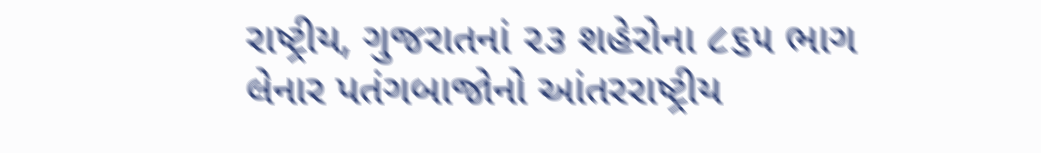રાષ્ટ્રીય, ગુજરાતનાં ૨૩ શહેરોના ૮૬૫ ભાગ લેનાર પતંગબાજોનો આંતરરાષ્ટ્રીય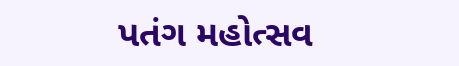પતંગ મહોત્સવ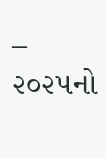– ૨૦૨૫નો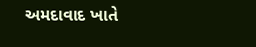અમદાવાદ ખાતે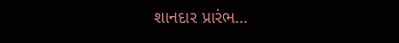શાનદાર પ્રારંભ…